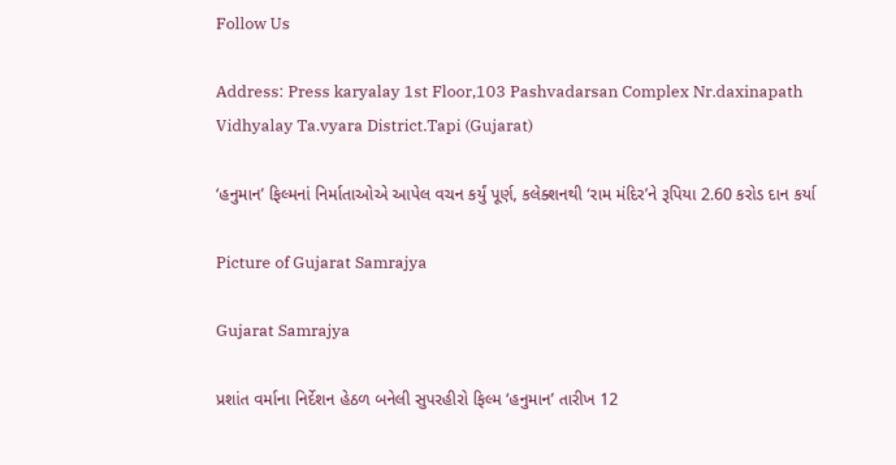Follow Us

Address: Press karyalay 1st Floor,103 Pashvadarsan Complex Nr.daxinapath Vidhyalay Ta.vyara District.Tapi (Gujarat)

‘હનુમાન’ ફિલ્મનાં નિર્માતાઓએ આપેલ વચન કર્યું પૂર્ણ, કલેક્શનથી ‘રામ મંદિર’ને રૂપિયા 2.60 કરોડ દાન કર્યા

Picture of Gujarat Samrajya

Gujarat Samrajya

પ્રશાંત વર્માના નિર્દેશન હેઠળ બનેલી સુપરહીરો ફિલ્મ ‘હનુમાન’ તારીખ 12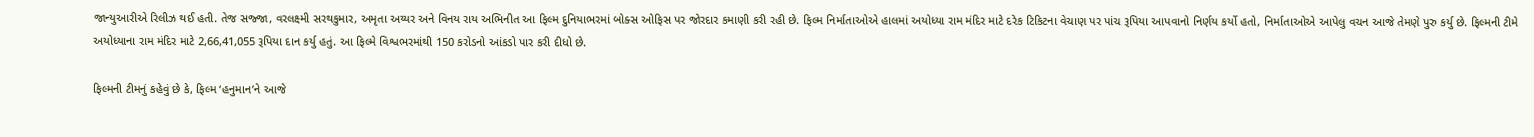જાન્યુઆરીએ રિલીઝ થઈ હતી. તેજ સજ્જા, વરલક્ષ્મી સરથકુમાર, અમૃતા અય્યર અને વિનય રાય અભિનીત આ ફિલ્મ દુનિયાભરમાં બોક્સ ઓફિસ પર જોરદાર કમાણી કરી રહી છે. ફિલ્મ નિર્માતાઓએ હાલમાં અયોધ્યા રામ મંદિર માટે દરેક ટિકિટના વેચાણ પર પાંચ રૂપિયા આપવાનો નિર્ણય કર્યો હતો, નિર્માતાઓએ આપેલુ વચન આજે તેમણે પુરુ કર્યુ છે. ફિલ્મની ટીમે અયોધ્યાના રામ મંદિર માટે 2,66,41,055 રૂપિયા દાન કર્યુ હતું. આ ફિલ્મે વિશ્વભરમાંથી 150 કરોડનો આંકડો પાર કરી દીધો છે.

ફિલ્મની ટીમનું કહેવું છે કે, ફિલ્મ ‘હનુમાન’ને આજે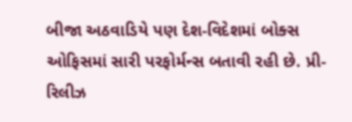બીજા અઠવાડિયે પણ દેશ-વિદેશમાં બોક્સ ઓફિસમાં સારી પરફોર્મન્સ બતાવી રહી છે. પ્રી-રિલીઝ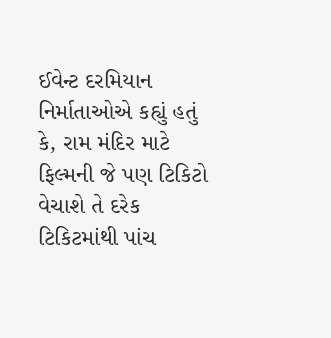ઈવેન્ટ દરમિયાન નિર્માતાઓએ કહ્યું હતું કે, રામ મંદિર માટે ફિલ્મની જે પણ ટિકિટો વેચાશે તે દરેક ટિકિટમાંથી પાંચ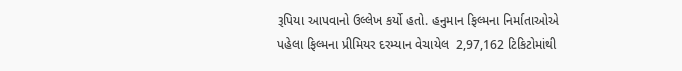રૂપિયા આપવાનો ઉલ્લેખ કર્યો હતો. હનુમાન ફિલ્મના નિર્માતાઓએ પહેલા ફિલ્મના પ્રીમિયર દરમ્યાન વેચાયેલ  2,97,162 ટિકિટોમાંથી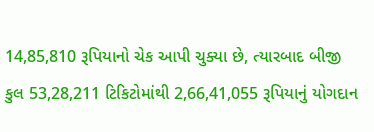14,85,810 રૂપિયાનો ચેક આપી ચુક્યા છે, ત્યારબાદ બીજી કુલ 53,28,211 ટિકિટોમાંથી 2,66,41,055 રૂપિયાનું યોગદાન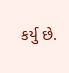કર્યુ છે.